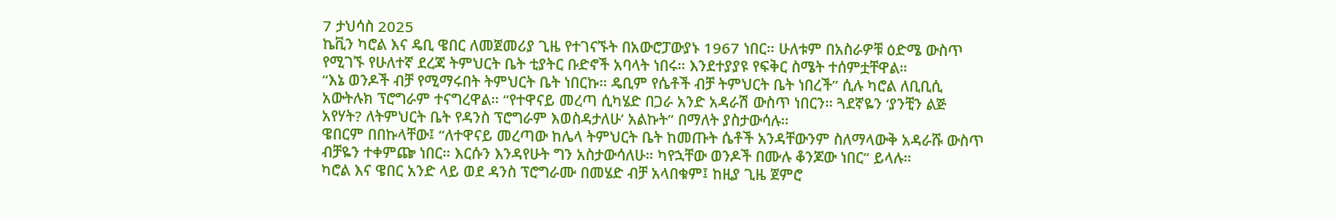7 ታህሳስ 2025
ኬቪን ካሮል እና ዴቢ ዌበር ለመጀመሪያ ጊዜ የተገናኙት በአውሮፓውያኑ 1967 ነበር። ሁለቱም በአስራዎቹ ዕድሜ ውስጥ የሚገኙ የሁለተኛ ደረጃ ትምህርት ቤት ቲያትር ቡድኖች አባላት ነበሩ። እንደተያያዩ የፍቅር ስሜት ተሰምቷቸዋል።
“እኔ ወንዶች ብቻ የሚማሩበት ትምህርት ቤት ነበርኩ። ዴቢም የሴቶች ብቻ ትምህርት ቤት ነበረች” ሲሉ ካሮል ለቢቢሲ አውትሉክ ፕሮግራም ተናግረዋል። “የተዋናይ መረጣ ሲካሄድ በጋራ አንድ አዳራሽ ውስጥ ነበርን። ጓደኛዬን ‘ያንቺን ልጅ አየሃት? ለትምህርት ቤት የዳንስ ፕሮግራም እወስዳታለሁ’ አልኩት” በማለት ያስታውሳሉ።
ዌበርም በበኩላቸው፤ “ለተዋናይ መረጣው ከሌላ ትምህርት ቤት ከመጡት ሴቶች አንዳቸውንም ስለማላውቅ አዳራሹ ውስጥ ብቻዬን ተቀምጬ ነበር። እርሱን እንዳየሁት ግን አስታውሳለሁ። ካየኋቸው ወንዶች በሙሉ ቆንጆው ነበር” ይላሉ።
ካሮል እና ዌበር አንድ ላይ ወደ ዳንስ ፕሮግራሙ በመሄድ ብቻ አላበቁም፤ ከዚያ ጊዜ ጀምሮ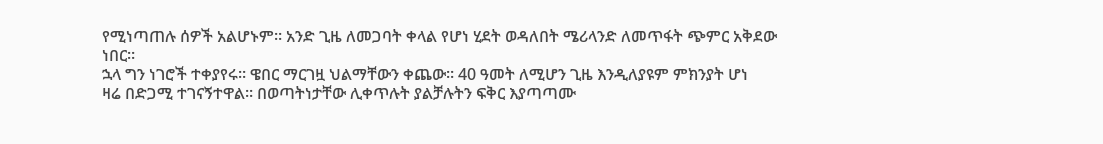የሚነጣጠሉ ሰዎች አልሆኑም። አንድ ጊዜ ለመጋባት ቀላል የሆነ ሂደት ወዳለበት ሜሪላንድ ለመጥፋት ጭምር አቅደው ነበር።
ኋላ ግን ነገሮች ተቀያየሩ። ዌበር ማርገዟ ህልማቸውን ቀጨው። 40 ዓመት ለሚሆን ጊዜ እንዲለያዩም ምክንያት ሆነ
ዛሬ በድጋሚ ተገናኝተዋል። በወጣትነታቸው ሊቀጥሉት ያልቻሉትን ፍቅር እያጣጣሙ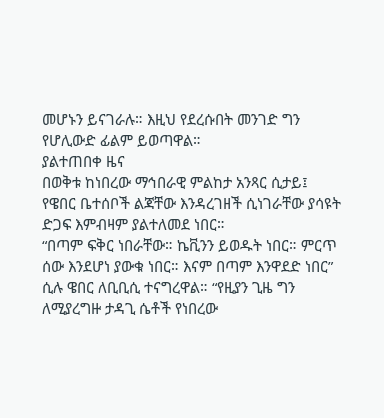መሆኑን ይናገራሉ። እዚህ የደረሱበት መንገድ ግን የሆሊውድ ፊልም ይወጣዋል።
ያልተጠበቀ ዜና
በወቅቱ ከነበረው ማኅበራዊ ምልከታ አንጻር ሲታይ፤ የዌበር ቤተሰቦች ልጃቸው እንዳረገዘች ሲነገራቸው ያሳዩት ድጋፍ እምብዛም ያልተለመደ ነበር።
“በጣም ፍቅር ነበራቸው። ኬቪንን ይወዱት ነበር። ምርጥ ሰው እንደሆነ ያውቁ ነበር። እናም በጣም እንዋደድ ነበር” ሲሉ ዌበር ለቢቢሲ ተናግረዋል። “የዚያን ጊዜ ግን ለሚያረግዙ ታዳጊ ሴቶች የነበረው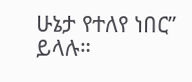ሁኔታ የተለየ ነበር” ይላሉ።